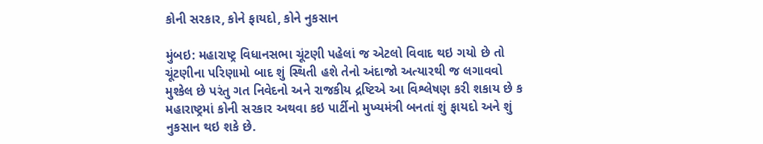કોની સરકાર, કોને ફાયદો, કોને નુકસાન

મુંબઇ: મહારાષ્ટ્ર વિધાનસભા ચૂંટણી પહેલાં જ એટલો વિવાદ થઇ ગયો છે તો ચૂંટણીના પરિણામો બાદ શું સ્થિતી હશે તેનો અંદાજો અત્યારથી જ લગાવવો મુશ્કેલ છે પરંતુ ગત નિવેદનો અને રાજકીય દ્રષ્ટિએ આ વિશ્લેષણ કરી શકાય છે ક મહારાષ્ટ્રમાં કોની સરકાર અથવા કઇ પાર્ટીનો મુખ્યમંત્રી બનતાં શું ફાયદો અને શું નુકસાન થઇ શકે છે.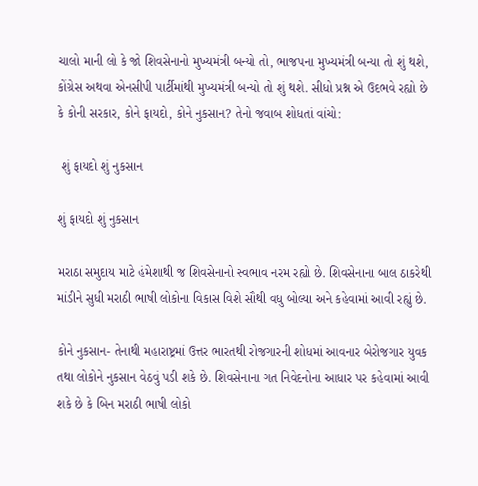ચાલો માની લો કે જો શિવસેનાનો મુખ્યમંત્રી બન્યો તો, ભાજપના મુખ્યમંત્રી બન્યા તો શું થશે, કોંગ્રેસ અથવા એનસીપી પાર્ટીમાંથી મુખ્યમંત્રી બન્યો તો શું થશે. સીધો પ્રશ્ન એ ઉદભવે રહ્યો છે કે કોની સરકાર, કોને ફાયદો, કોને નુકસાન? તેનો જવાબ શોધતાં વાંચો:

 શું ફાયદો શું નુકસાન

શું ફાયદો શું નુકસાન

મરાઠા સમુદાય માટે હંમેશાથી જ શિવસેનાનો સ્વભાવ નરમ રહ્યો છે. શિવસેનાના બાલ ઠાકરેથી માંડીને સુધી મરાઠી ભાષી લોકોના વિકાસ વિશે સૌથી વધુ બોલ્યા અને કહેવામાં આવી રહ્યું છે.

કોને નુકસાન- તેનાથી મહારાષ્ટ્રમાં ઉત્તર ભારતથી રોજગારની શોધમાં આવનાર બેરોજગાર યુવક તથા લોકોને નુકસાન વેઠવું પડી શકે છે. શિવસેનાના ગત નિવેદનોના આધાર પર કહેવામાં આવી શકે છે કે બિન મરાઠી ભાષી લોકો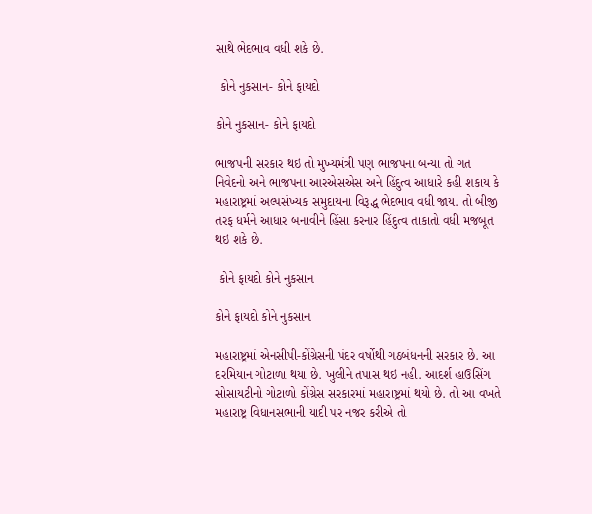સાથે ભેદભાવ વધી શકે છે.

 કોને નુકસાન- કોને ફાયદો

કોને નુકસાન- કોને ફાયદો

ભાજપની સરકાર થઇ તો મુખ્યમંત્રી પણ ભાજપના બન્યા તો ગત નિવેદનો અને ભાજપના આરએસએસ અને હિંદુત્વ આધારે કહી શકાય કે મહારાષ્ટ્રમાં અલ્પસંખ્યક સમુદાયના વિરૂદ્ધ ભેદભાવ વધી જાય. તો બીજી તરફ ધર્મને આધાર બનાવીને હિંસા કરનાર હિંદુત્વ તાકાતો વધી મજબૂત થઇ શકે છે.

 કોને ફાયદો કોને નુકસાન

કોને ફાયદો કોને નુકસાન

મહારાષ્ટ્રમાં એનસીપી-કોંગ્રેસની પંદર વર્ષોથી ગઠબંધનની સરકાર છે. આ દરમિયાન ગોટાળા થયા છે. ખુલીને તપાસ થઇ નહી. આદર્શ હાઉસિંગ સોસાયટીનો ગોટાળો કોંગ્રેસ સરકારમાં મહારાષ્ટ્રમાં થયો છે. તો આ વખતે મહારાષ્ટ્ર વિધાનસભાની યાદી પર નજર કરીએ તો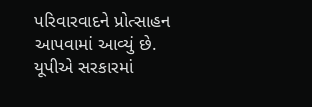પરિવારવાદને પ્રોત્સાહન આપવામાં આવ્યું છે. યૂપીએ સરકારમાં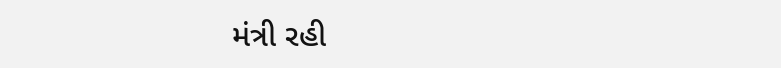મંત્રી રહી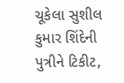ચૂકેલા સુશીલ કુમાર શિંદેની પુત્રીને ટિકીટ,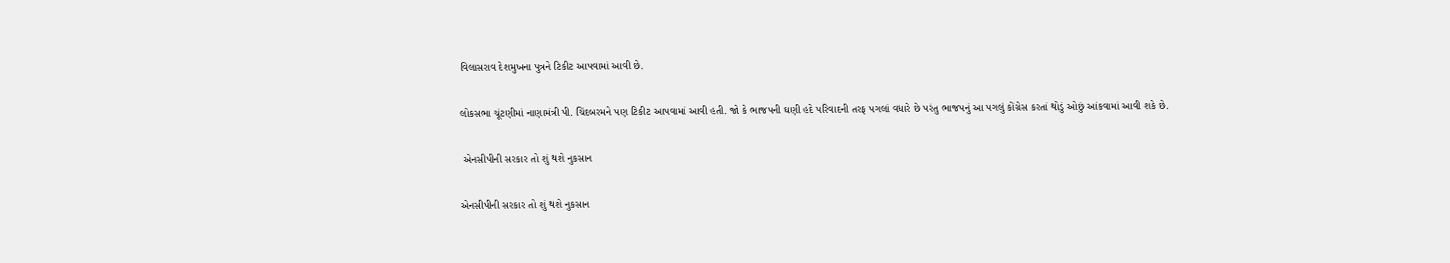વિલાસરાવ દેશમુખના પુત્રને ટિકીટ આપવામાં આવી છે.

લોકસભા ચૂંટણીમાં નાણામંત્રી પી. ચિંદબરમને પણ ટિકીટ આપવામાં આવી હતી. જો કે ભાજપની ઘણી હદે પરિવાદની તરફ પગલાં વધારે છે પરંતુ ભાજપનું આ પગલું કોંગ્રેસ કરતાં થોડું ઓછું આંકવામાં આવી શકે છે.

 એનસીપીની સરકાર તો શું થશે નુકસાન

એનસીપીની સરકાર તો શું થશે નુકસાન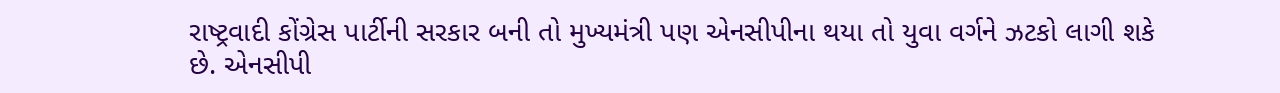રાષ્ટ્રવાદી કોંગ્રેસ પાર્ટીની સરકાર બની તો મુખ્યમંત્રી પણ એનસીપીના થયા તો યુવા વર્ગને ઝટકો લાગી શકે છે. એનસીપી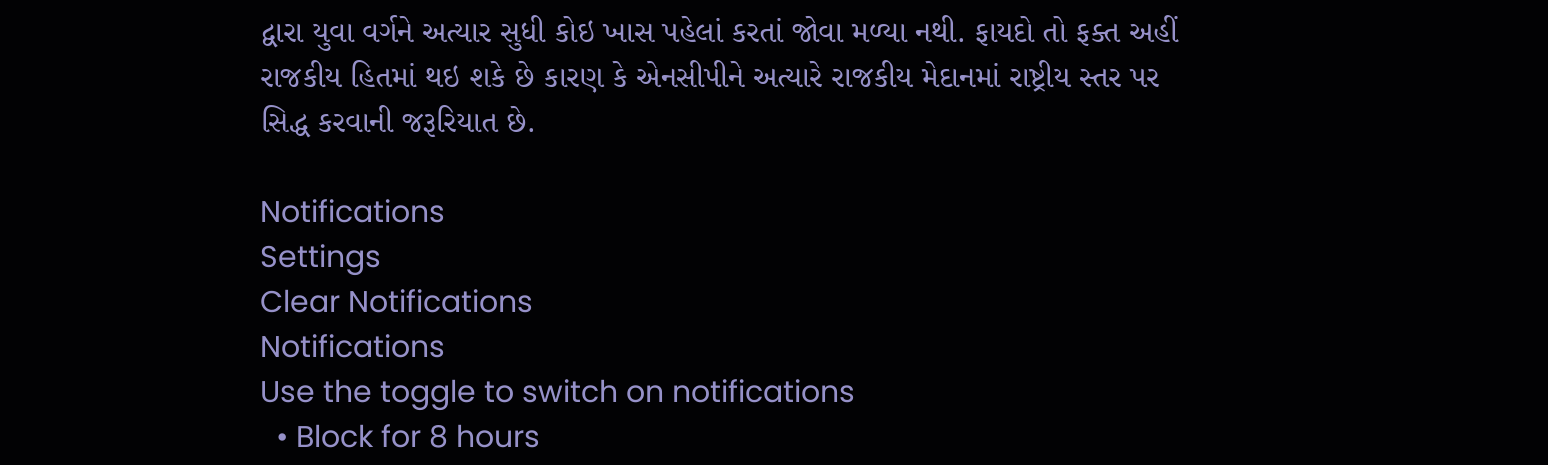દ્વારા યુવા વર્ગને અત્યાર સુધી કોઇ ખાસ પહેલાં કરતાં જોવા મળ્યા નથી. ફાયદો તો ફક્ત અહીં રાજકીય હિતમાં થઇ શકે છે કારણ કે એનસીપીને અત્યારે રાજકીય મેદાનમાં રાષ્ટ્રીય સ્તર પર સિદ્ધ કરવાની જરૂરિયાત છે.

Notifications
Settings
Clear Notifications
Notifications
Use the toggle to switch on notifications
  • Block for 8 hours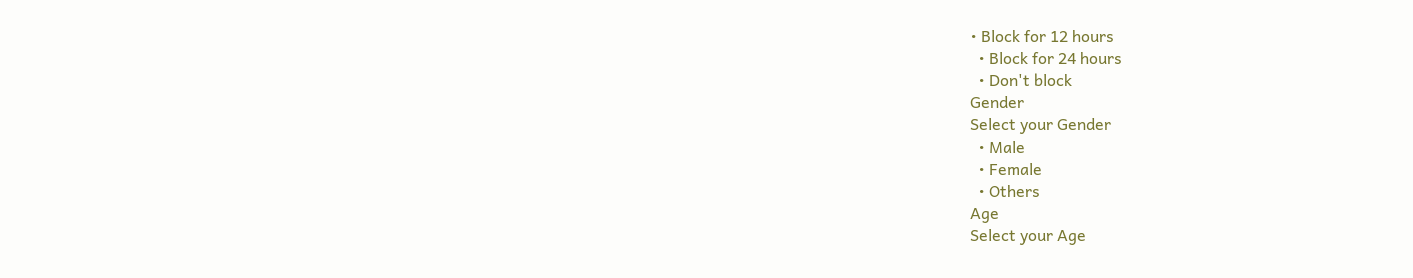• Block for 12 hours
  • Block for 24 hours
  • Don't block
Gender
Select your Gender
  • Male
  • Female
  • Others
Age
Select your Age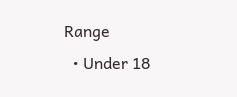Range
  • Under 18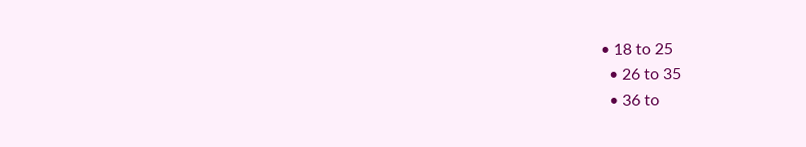• 18 to 25
  • 26 to 35
  • 36 to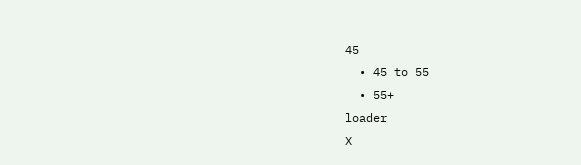45
  • 45 to 55
  • 55+
loader
X